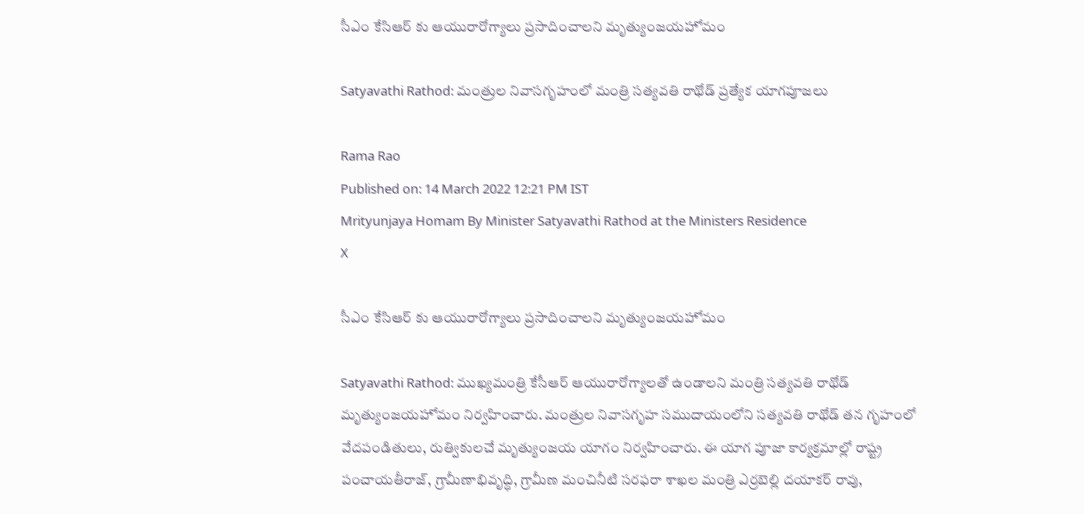సీఎం కేసిఆర్ కు ఆయురారోగ్యాలు ప్రసాదించాలని మృత్యుంజయహోమం

Satyavathi Rathod: మంత్రుల నివాసగృహంలో మంత్రి సత్యవతి రాథోడ్ ప్రత్యేక యాగపూజలు

Rama Rao
Published on: 14 March 2022 12:21 PM IST
Mrityunjaya Homam By Minister Satyavathi Rathod at the Ministers Residence
X

సీఎం కేసిఆర్ కు ఆయురారోగ్యాలు ప్రసాదించాలని మృత్యుంజయహోమం

Satyavathi Rathod: ముఖ్యమంత్రి కేసీఆర్ ఆయురారోగ్యాలతో ఉండాలని మంత్రి సత్యవతి రాథోడ్ మృత్యుంజయహోమం నిర్వహించారు. మంత్రుల నివాసగృహ సముదాయంలోని సత్యవతి రాథోడ్ తన గృహంలో వేదపండితులు, రుత్వికులచే మృత్యుంజయ యాగం నిర్వహించారు. ఈ యాగ పూజా కార్యక్రమాల్లో రాష్ట్ర పంచాయ‌తీరాజ్‌, గ్రామీణాభివృద్ధి, గ్రామీణ మంచినీటి స‌ర‌ఫ‌రా శాఖ‌ల మంత్రి ఎర్రబెల్లి ద‌యాక‌ర్ రావు,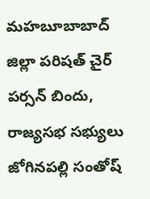మహబూబాబాద్ జిల్లా పరిషత్ చైర్ పర్సన్ బిందు, రాజ్యసభ సభ్యులు జోగినపల్లి సంతోష్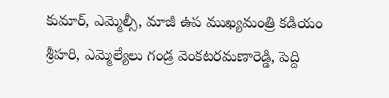కుమార్, ఎమ్మెల్సీ, మాజీ ఉప ముఖ్యమంత్రి కడియం శ్రీహరి, ఎమ్మెల్యేలు గండ్ర వెంకటరమణారెడ్డి, పెద్ది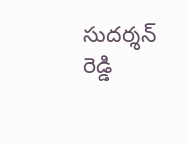సుదర్శన్ రెడ్డి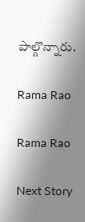పాల్గొన్నారు.

Rama Rao

Rama Rao

Next Story